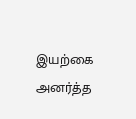இயற்கை அனர்த்த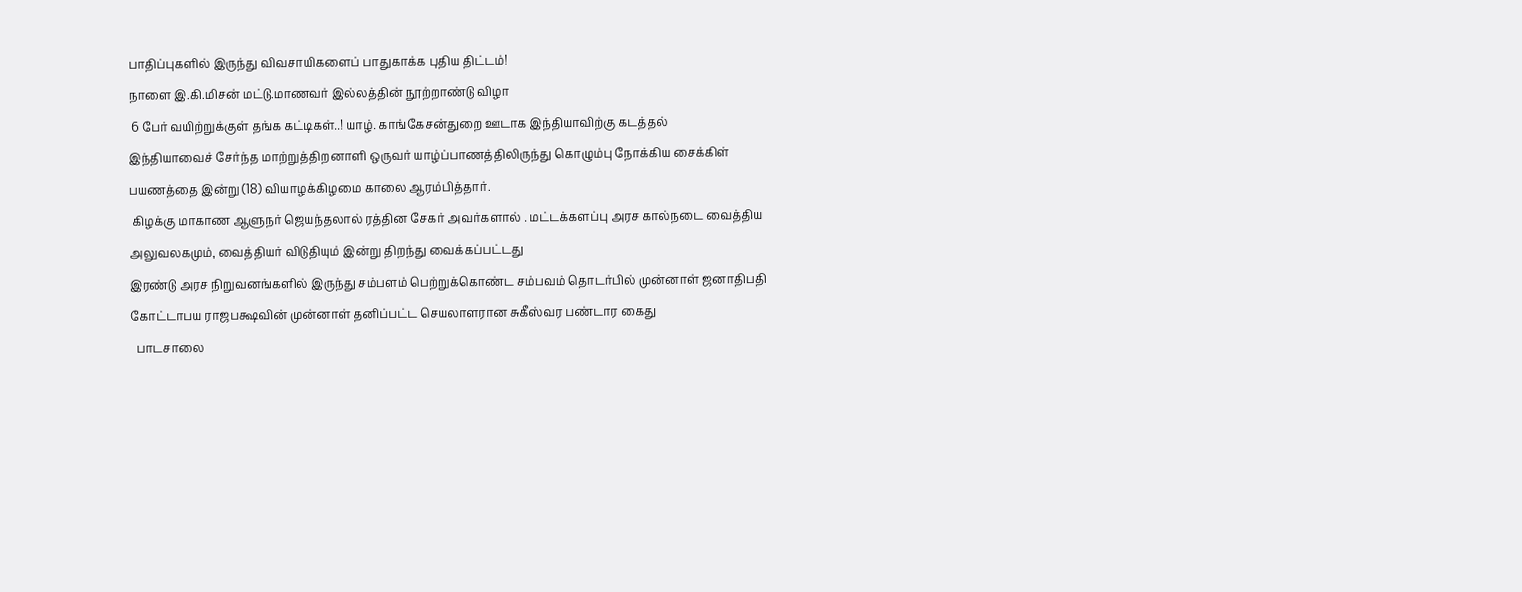பாதிப்புகளில் இருந்து விவசாயிகளைப் பாதுகாக்க புதிய திட்டம்!
நாளை இ.கி.மிசன் மட்டு.மாணவர் இல்லத்தின் நூற்றாண்டு விழா
 6 பேர் வயிற்றுக்குள் தங்க கட்டிகள்..! யாழ். காங்கேசன்துறை ஊடாக இந்தியாவிற்கு கடத்தல்
இந்தியாவைச் சேர்ந்த மாற்றுத்திறனாளி ஒருவர் யாழ்ப்பாணத்திலிருந்து கொழும்பு நோக்கிய சைக்கிள் பயணத்தை இன்று (18) வியாழக்கிழமை காலை ஆரம்பித்தார்.
 கிழக்கு மாகாண ஆளுநர் ஜெயந்தலால் ரத்தின சேகர் அவர்களால் . மட்டக்களப்பு அரச கால்நடை வைத்திய அலுவலகமும், வைத்தியர் விடுதியும் இன்று திறந்து வைக்கப்பட்டது
இரண்டு அரச நிறுவனங்களில் இருந்து சம்பளம் பெற்றுக்கொண்ட சம்பவம் தொடர்பில் முன்னாள் ஜனாதிபதி கோட்டாபய ராஜபக்ஷவின் முன்னாள் தனிப்பட்ட செயலாளரான சுகீஸ்வர பண்டார கைது
  பாடசாலை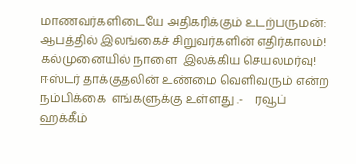மாணவர்களிடையே அதிகரிக்கும் உடற்பருமன்: ஆபத்தில் இலங்கைச் சிறுவர்களின் எதிர்காலம்!
கல்முனையில் நாளை  இலக்கிய செயலமர்வு!
ஈஸ்டர் தாக்குதலின் உண்மை வெளிவரும் என்ற நம்பிக்கை  எங்களுக்கு உள்ளது .-    ரவூப் ஹக்கீம்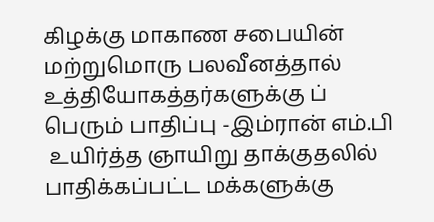கிழக்கு மாகாண சபையின் மற்றுமொரு பலவீனத்தால் உத்தியோகத்தர்களுக்கு ப் பெரும் பாதிப்பு -இம்ரான் எம்.பி
 உயிர்த்த ஞாயிறு தாக்குதலில் பாதிக்கப்பட்ட மக்களுக்கு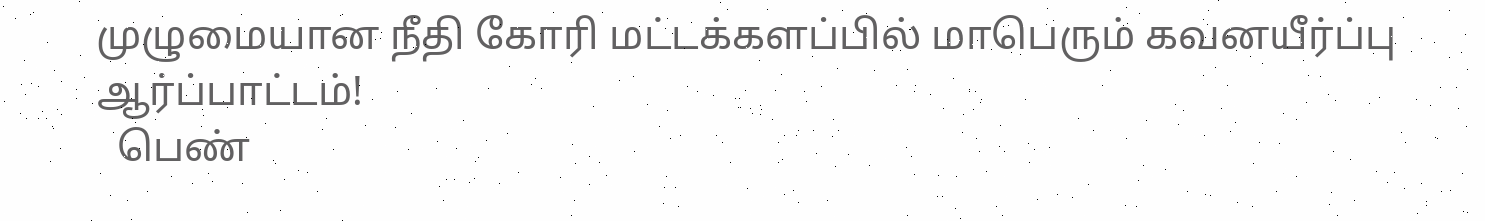முழுமையான நீதி கோரி மட்டக்களப்பில் மாபெரும் கவனயீர்ப்பு ஆர்ப்பாட்டம்!
  பெண்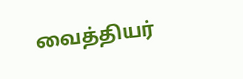வைத்தியர்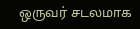ஒருவர் சடலமாக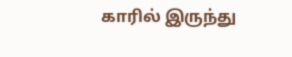காரில் இருந்து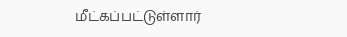மீட்கப்பட்டுள்ளார்